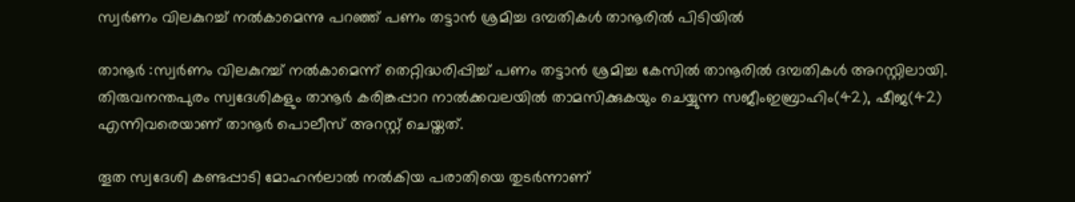സ്വര്‍ണം വിലകുറച്ച് നല്‍കാമെന്നു പറഞ്ഞ് പണം തട്ടാന്‍ ശ്രമിച്ച ദമ്പതികള്‍ താനൂരില്‍ പിടിയില്‍

താനൂര്‍ :സ്വര്‍ണം വിലകുറച്ച് നല്‍കാമെന്ന് തെറ്റിദ്ധരിപ്പിച്ച് പണം തട്ടാന്‍ ശ്രമിച്ച കേസില്‍ താനൂരില്‍ ദമ്പതികള്‍ അറസ്റ്റിലായി. തിരുവനന്തപുരം സ്വദേശികളും താനൂര്‍ കരിങ്കപ്പാറ നാല്‍ക്കവലയില്‍ താമസിക്കുകയും ചെയ്യുന്ന സജീംഇബ്രാഹിം(42), ഷീജ(42) എന്നിവരെയാണ് താനൂര്‍ പൊലീസ് അറസ്റ്റ് ചെയ്തത്.

തൂത സ്വദേശി കണ്ടപ്പാടി മോഹന്‍ലാല്‍ നല്‍കിയ പരാതിയെ തുടര്‍ന്നാണ്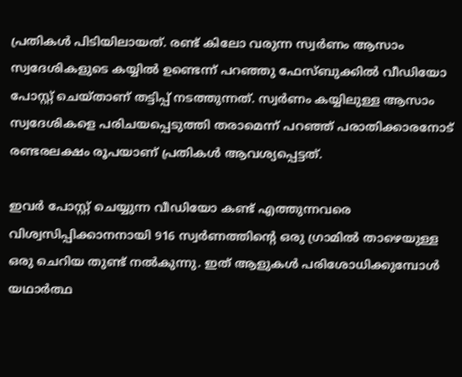പ്രതികള്‍ പിടിയിലായത്. രണ്ട് കിലോ വരുന്ന സ്വര്‍ണം ആസാം സ്വദേശികളുടെ കയ്യില്‍ ഉണ്ടെന്ന് പറഞ്ഞു ഫേസ്ബുക്കില്‍ വീഡിയോ പോസ്റ്റ് ചെയ്താണ് തട്ടിപ്പ് നടത്തുന്നത്. സ്വര്‍ണം കയ്യിലുള്ള ആസാം സ്വദേശികളെ പരിചയപ്പെടുത്തി തരാമെന്ന് പറഞ്ഞ് പരാതിക്കാരനോട് രണ്ടരലക്ഷം രൂപയാണ് പ്രതികള്‍ ആവശ്യപ്പെട്ടത്.

ഇവര്‍ പോസ്റ്റ് ചെയ്യുന്ന വീഡിയോ കണ്ട് എത്തുന്നവരെ വിശ്വസിപ്പിക്കാനനായി 916 സ്വര്‍ണത്തിന്റെ ഒരു ഗ്രാമില്‍ താഴെയുള്ള ഒരു ചെറിയ തുണ്ട് നല്‍കുന്നു. ഇത് ആളുകള്‍ പരിശോധിക്കുമ്പോള്‍ യഥാര്‍ത്ഥ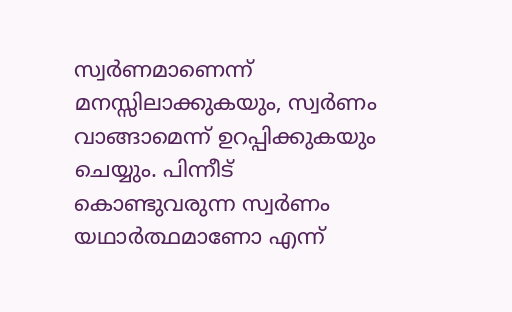സ്വര്‍ണമാണെന്ന് മനസ്സിലാക്കുകയും, സ്വര്‍ണം വാങ്ങാമെന്ന് ഉറപ്പിക്കുകയും ചെയ്യും. പിന്നീട് കൊണ്ടുവരുന്ന സ്വര്‍ണം യഥാര്‍ത്ഥമാണോ എന്ന്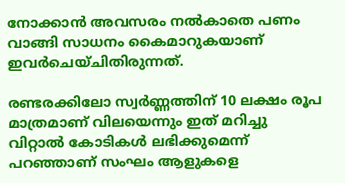നോക്കാന്‍ അവസരം നല്‍കാതെ പണം വാങ്ങി സാധനം കൈമാറുകയാണ് ഇവര്‍ചെയ്ചിതിരുന്നത്.

രണ്ടരക്കിലോ സ്വര്‍ണ്ണത്തിന് 10 ലക്ഷം രൂപ മാത്രമാണ് വിലയെന്നും ഇത് മറിച്ചു വിറ്റാല്‍ കോടികള്‍ ലഭിക്കുമെന്ന് പറഞ്ഞാണ് സംഘം ആളുകളെ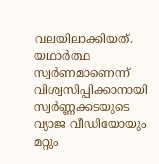വലയിലാക്കിയത്. യഥാര്‍ത്ഥ സ്വര്‍ണമാണെന്ന് വിശ്വസിപ്പിക്കാനായി സ്വര്‍ണ്ണക്കടയുടെ വ്യാജ വീഡിയോയും മറ്റും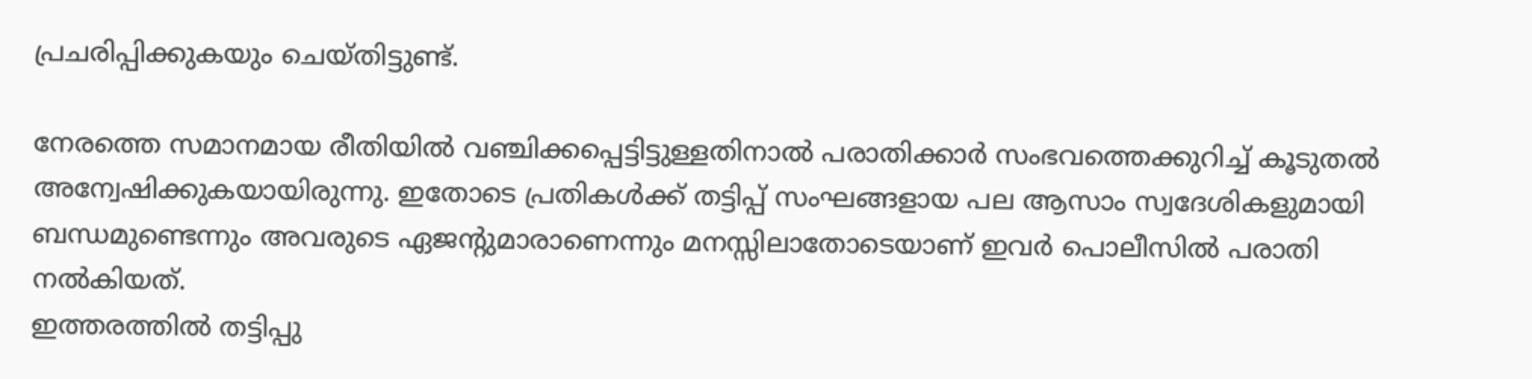പ്രചരിപ്പിക്കുകയും ചെയ്തിട്ടുണ്ട്.

നേരത്തെ സമാനമായ രീതിയില്‍ വഞ്ചിക്കപ്പെട്ടിട്ടുള്ളതിനാല്‍ പരാതിക്കാര്‍ സംഭവത്തെക്കുറിച്ച് കൂടുതല്‍ അന്വേഷിക്കുകയായിരുന്നു. ഇതോടെ പ്രതികള്‍ക്ക് തട്ടിപ്പ് സംഘങ്ങളായ പല ആസാം സ്വദേശികളുമായി ബന്ധമുണ്ടെന്നും അവരുടെ ഏജന്റുമാരാണെന്നും മനസ്സിലാതോടെയാണ് ഇവര്‍ പൊലീസില്‍ പരാതി നല്‍കിയത്.
ഇത്തരത്തില്‍ തട്ടിപ്പു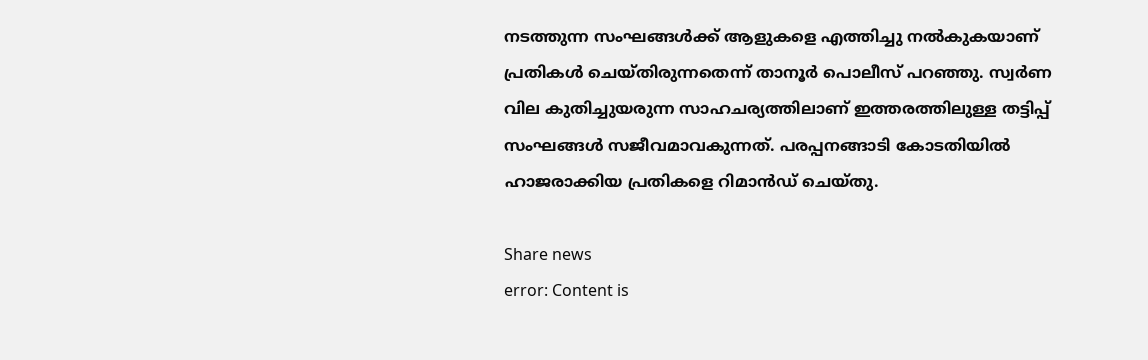നടത്തുന്ന സംഘങ്ങള്‍ക്ക് ആളുകളെ എത്തിച്ചു നല്‍കുകയാണ് പ്രതികള്‍ ചെയ്തിരുന്നതെന്ന് താനൂര്‍ പൊലീസ് പറഞ്ഞു. സ്വര്‍ണ വില കുതിച്ചുയരുന്ന സാഹചര്യത്തിലാണ് ഇത്തരത്തിലുള്ള തട്ടിപ്പ് സംഘങ്ങള്‍ സജീവമാവകുന്നത്. പരപ്പനങ്ങാടി കോടതിയില്‍ ഹാജരാക്കിയ പ്രതികളെ റിമാന്‍ഡ് ചെയ്തു.

Share news
error: Content is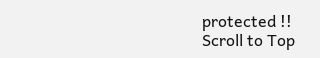protected !!
Scroll to Top